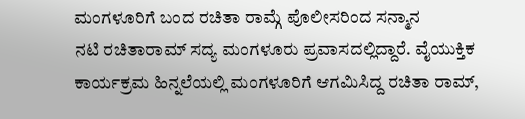ಮಂಗಳೂರಿಗೆ ಬಂದ ರಚಿತಾ ರಾಮ್ಗೆ ಪೊಲೀಸರಿಂದ ಸನ್ಮಾನ
ನಟಿ ರಚಿತಾರಾಮ್ ಸದ್ಯ ಮಂಗಳೂರು ಪ್ರವಾಸದಲ್ಲಿದ್ದಾರೆ. ವೈಯುಕ್ತಿಕ ಕಾರ್ಯಕ್ರಮ ಹಿನ್ನಲೆಯಲ್ಲಿ ಮಂಗಳೂರಿಗೆ ಆಗಮಿಸಿದ್ದ ರಚಿತಾ ರಾಮ್,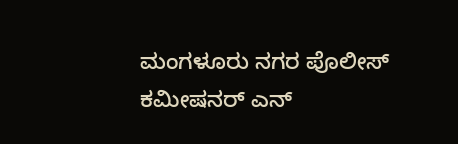ಮಂಗಳೂರು ನಗರ ಪೊಲೀಸ್ ಕಮೀಷನರ್ ಎನ್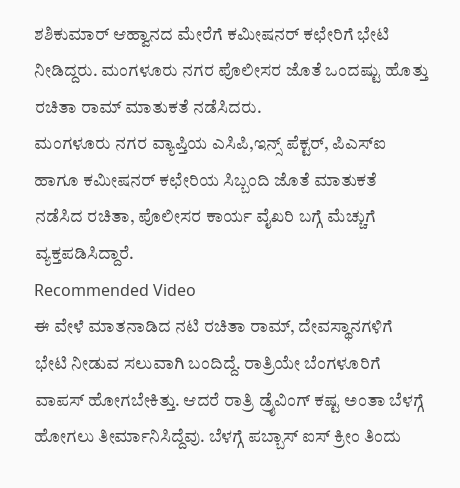ಶಶಿಕುಮಾರ್ ಆಹ್ವಾನದ ಮೇರೆಗೆ ಕಮೀಷನರ್ ಕಛೇರಿಗೆ ಭೇಟಿ ನೀಡಿದ್ದರು. ಮಂಗಳೂರು ನಗರ ಪೊಲೀಸರ ಜೊತೆ ಒಂದಷ್ಟು ಹೊತ್ತು ರಚಿತಾ ರಾಮ್ ಮಾತುಕತೆ ನಡೆಸಿದರು.
ಮಂಗಳೂರು ನಗರ ವ್ಯಾಪ್ತಿಯ ಎಸಿಪಿ,ಇನ್ಸ್ ಪೆಕ್ಟರ್, ಪಿಎಸ್ಐ ಹಾಗೂ ಕಮೀಷನರ್ ಕಛೇರಿಯ ಸಿಬ್ಬಂದಿ ಜೊತೆ ಮಾತುಕತೆ ನಡೆಸಿದ ರಚಿತಾ, ಪೊಲೀಸರ ಕಾರ್ಯ ವೈಖರಿ ಬಗ್ಗೆ ಮೆಚ್ಚುಗೆ ವ್ಯಕ್ತಪಡಿಸಿದ್ದಾರೆ.
Recommended Video
ಈ ವೇಳೆ ಮಾತನಾಡಿದ ನಟಿ ರಚಿತಾ ರಾಮ್, ದೇವಸ್ಥಾನಗಳಿಗೆ ಭೇಟಿ ನೀಡುವ ಸಲುವಾಗಿ ಬಂದಿದ್ದೆ. ರಾತ್ರಿಯೇ ಬೆಂಗಳೂರಿಗೆ ವಾಪಸ್ ಹೋಗಬೇಕಿತ್ತು. ಆದರೆ ರಾತ್ರಿ ಡ್ರೈವಿಂಗ್ ಕಷ್ಟ ಅಂತಾ ಬೆಳಗ್ಗೆ ಹೋಗಲು ತೀರ್ಮಾನಿಸಿದ್ದೆವು. ಬೆಳಗ್ಗೆ ಪಬ್ಬಾಸ್ ಐಸ್ ಕ್ರೀಂ ತಿಂದು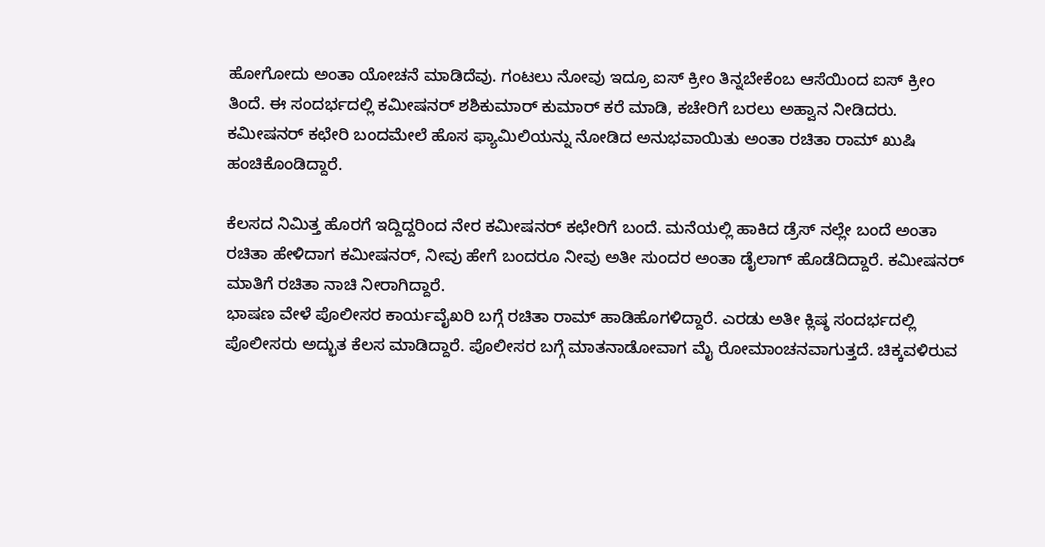ಹೋಗೋದು ಅಂತಾ ಯೋಚನೆ ಮಾಡಿದೆವು. ಗಂಟಲು ನೋವು ಇದ್ರೂ ಐಸ್ ಕ್ರೀಂ ತಿನ್ನಬೇಕೆಂಬ ಆಸೆಯಿಂದ ಐಸ್ ಕ್ರೀಂ ತಿಂದೆ. ಈ ಸಂದರ್ಭದಲ್ಲಿ ಕಮೀಷನರ್ ಶಶಿಕುಮಾರ್ ಕುಮಾರ್ ಕರೆ ಮಾಡಿ, ಕಚೇರಿಗೆ ಬರಲು ಅಹ್ವಾನ ನೀಡಿದರು. ಕಮೀಷನರ್ ಕಛೇರಿ ಬಂದಮೇಲೆ ಹೊಸ ಫ್ಯಾಮಿಲಿಯನ್ನು ನೋಡಿದ ಅನುಭವಾಯಿತು ಅಂತಾ ರಚಿತಾ ರಾಮ್ ಖುಷಿ ಹಂಚಿಕೊಂಡಿದ್ದಾರೆ.

ಕೆಲಸದ ನಿಮಿತ್ತ ಹೊರಗೆ ಇದ್ದಿದ್ದರಿಂದ ನೇರ ಕಮೀಷನರ್ ಕಛೇರಿಗೆ ಬಂದೆ. ಮನೆಯಲ್ಲಿ ಹಾಕಿದ ಡ್ರೆಸ್ ನಲ್ಲೇ ಬಂದೆ ಅಂತಾ ರಚಿತಾ ಹೇಳಿದಾಗ ಕಮೀಷನರ್, ನೀವು ಹೇಗೆ ಬಂದರೂ ನೀವು ಅತೀ ಸುಂದರ ಅಂತಾ ಡೈಲಾಗ್ ಹೊಡೆದಿದ್ದಾರೆ. ಕಮೀಷನರ್ ಮಾತಿಗೆ ರಚಿತಾ ನಾಚಿ ನೀರಾಗಿದ್ದಾರೆ.
ಭಾಷಣ ವೇಳೆ ಪೊಲೀಸರ ಕಾರ್ಯವೈಖರಿ ಬಗ್ಗೆ ರಚಿತಾ ರಾಮ್ ಹಾಡಿಹೊಗಳಿದ್ದಾರೆ. ಎರಡು ಅತೀ ಕ್ಲಿಷ್ಠ ಸಂದರ್ಭದಲ್ಲಿ ಪೊಲೀಸರು ಅದ್ಭುತ ಕೆಲಸ ಮಾಡಿದ್ದಾರೆ. ಪೊಲೀಸರ ಬಗ್ಗೆ ಮಾತನಾಡೋವಾಗ ಮೈ ರೋಮಾಂಚನವಾಗುತ್ತದೆ. ಚಿಕ್ಕವಳಿರುವ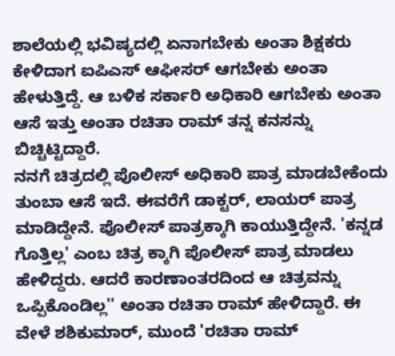ಶಾಲೆಯಲ್ಲಿ ಭವಿಷ್ಯದಲ್ಲಿ ಏನಾಗಬೇಕು ಅಂತಾ ಶಿಕ್ಷಕರು ಕೇಳಿದಾಗ ಐಪಿಎಸ್ ಆಫೀಸರ್ ಆಗಬೇಕು ಅಂತಾ ಹೇಳುತ್ತಿದ್ದೆ. ಆ ಬಳಿಕ ಸರ್ಕಾರಿ ಅಧಿಕಾರಿ ಆಗಬೇಕು ಅಂತಾ ಆಸೆ ಇತ್ತು ಅಂತಾ ರಚಿತಾ ರಾಮ್ ತನ್ನ ಕನಸನ್ನು ಬಿಚ್ಚಿಟ್ಟಿದ್ದಾರೆ.
ನನಗೆ ಚಿತ್ರದಲ್ಲಿ ಪೊಲೀಸ್ ಅಧಿಕಾರಿ ಪಾತ್ರ ಮಾಡಬೇಕೆಂದು ತುಂಬಾ ಆಸೆ ಇದೆ. ಈವರೆಗೆ ಡಾಕ್ಟರ್, ಲಾಯರ್ ಪಾತ್ರ ಮಾಡಿದ್ದೇನೆ. ಪೊಲೀಸ್ ಪಾತ್ರಕ್ಕಾಗಿ ಕಾಯುತ್ತಿದ್ದೇನೆ. 'ಕನ್ನಡ ಗೊತ್ತಿಲ್ಲ' ಎಂಬ ಚಿತ್ರ ಕ್ಕಾಗಿ ಪೊಲೀಸ್ ಪಾತ್ರ ಮಾಡಲು ಹೇಳಿದ್ದರು. ಆದರೆ ಕಾರಣಾಂತರದಿಂದ ಆ ಚಿತ್ರವನ್ನು ಒಪ್ಪಿಕೊಂಡಿಲ್ಲ'' ಅಂತಾ ರಚಿತಾ ರಾಮ್ ಹೇಳಿದ್ದಾರೆ. ಈ ವೇಳೆ ಶಶಿಕುಮಾರ್, ಮುಂದೆ 'ರಚಿತಾ ರಾಮ್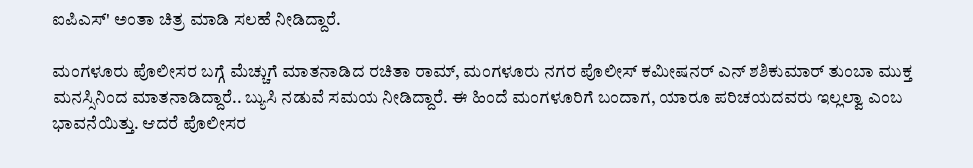ಐಪಿಎಸ್' ಅಂತಾ ಚಿತ್ರ ಮಾಡಿ ಸಲಹೆ ನೀಡಿದ್ದಾರೆ.

ಮಂಗಳೂರು ಪೊಲೀಸರ ಬಗ್ಗೆ ಮೆಚ್ಚುಗೆ ಮಾತನಾಡಿದ ರಚಿತಾ ರಾಮ್, ಮಂಗಳೂರು ನಗರ ಪೊಲೀಸ್ ಕಮೀಷನರ್ ಎನ್ ಶಶಿಕುಮಾರ್ ತುಂಬಾ ಮುಕ್ತ ಮನಸ್ಸಿನಿಂದ ಮಾತನಾಡಿದ್ದಾರೆ.. ಬ್ಯುಸಿ ನಡುವೆ ಸಮಯ ನೀಡಿದ್ದಾರೆ. ಈ ಹಿಂದೆ ಮಂಗಳೂರಿಗೆ ಬಂದಾಗ, ಯಾರೂ ಪರಿಚಯದವರು ಇಲ್ಲಲ್ವಾ ಎಂಬ ಭಾವನೆಯಿತ್ತು. ಆದರೆ ಪೊಲೀಸರ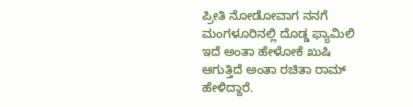ಪ್ರೀತಿ ನೋಡೋವಾಗ ನನಗೆ ಮಂಗಳೂರಿನಲ್ಲಿ ದೊಡ್ಡ ಫ್ಯಾಮಿಲಿ ಇದೆ ಅಂತಾ ಹೇಳೋಕೆ ಖುಷಿ ಆಗುತ್ತಿದೆ ಅಂತಾ ರಚಿತಾ ರಾಮ್ ಹೇಳಿದ್ದಾರೆ.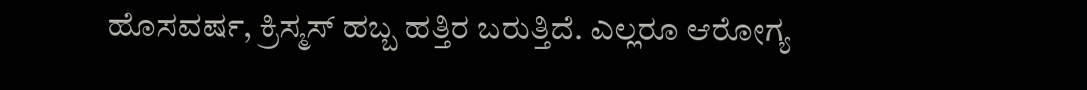ಹೊಸವರ್ಷ, ಕ್ರಿಸ್ಮಸ್ ಹಬ್ಬ ಹತ್ತಿರ ಬರುತ್ತಿದೆ. ಎಲ್ಲರೂ ಆರೋಗ್ಯ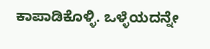ಕಾಪಾಡಿಕೊಳ್ಳಿ. ಒಳ್ಳೆಯದನ್ನೇ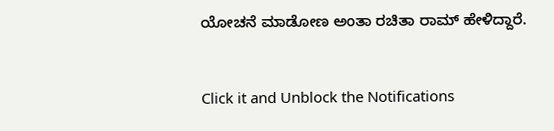ಯೋಚನೆ ಮಾಡೋಣ ಅಂತಾ ರಚಿತಾ ರಾಮ್ ಹೇಳಿದ್ದಾರೆ.


Click it and Unblock the Notifications